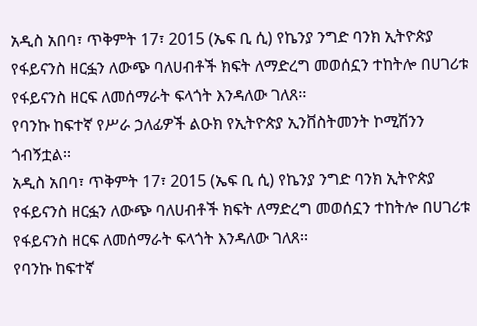አዲስ አበባ፣ ጥቅምት 17፣ 2015 (ኤፍ ቢ ሲ) የኬንያ ንግድ ባንክ ኢትዮጵያ የፋይናንስ ዘርፏን ለውጭ ባለሀብቶች ክፍት ለማድረግ መወሰኗን ተከትሎ በሀገሪቱ የፋይናንስ ዘርፍ ለመሰማራት ፍላጎት እንዳለው ገለጸ፡፡
የባንኩ ከፍተኛ የሥራ ኃለፊዎች ልዑክ የኢትዮጵያ ኢንቨስትመንት ኮሚሽንን ጎብኝቷል፡፡
አዲስ አበባ፣ ጥቅምት 17፣ 2015 (ኤፍ ቢ ሲ) የኬንያ ንግድ ባንክ ኢትዮጵያ የፋይናንስ ዘርፏን ለውጭ ባለሀብቶች ክፍት ለማድረግ መወሰኗን ተከትሎ በሀገሪቱ የፋይናንስ ዘርፍ ለመሰማራት ፍላጎት እንዳለው ገለጸ፡፡
የባንኩ ከፍተኛ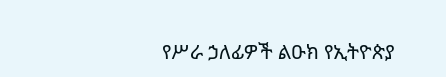የሥራ ኃለፊዎች ልዑክ የኢትዮጵያ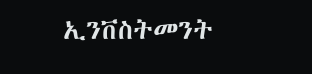ኢንቨስትመንት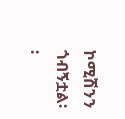ኮሚሽንን ጎብኝቷል፡፡